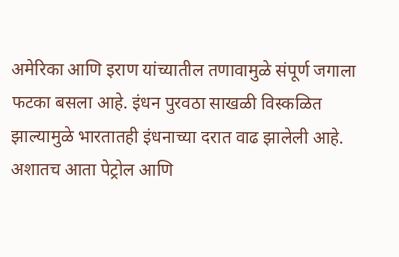अमेरिका आणि इराण यांच्यातील तणावामुळे संपूर्ण जगाला फटका बसला आहे. इंधन पुरवठा साखळी विस्कळित झाल्यामुळे भारतातही इंधनाच्या दरात वाढ झालेली आहे. अशातच आता पेट्रोल आणि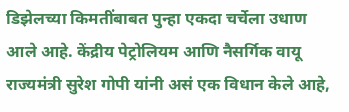डिझेलच्या किमतींबाबत पुन्हा एकदा चर्चेला उधाण आले आहे. केंद्रीय पेट्रोलियम आणि नैसर्गिक वायू राज्यमंत्री सुरेश गोपी यांनी असं एक विधान केले आहे,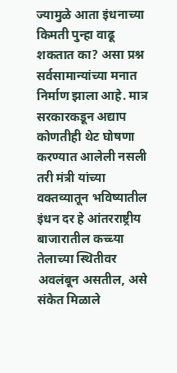ज्यामुळे आता इंधनाच्या किमती पुन्हा वाढू शकतात का? असा प्रश्न सर्वसामान्यांच्या मनात निर्माण झाला आहे. मात्र सरकारकडून अद्याप कोणतीही थेट घोषणा करण्यात आलेली नसली तरी मंत्री यांच्या वक्तव्यातून भविष्यातील इंधन दर हे आंतरराष्ट्रीय बाजारातील कच्च्या तेलाच्या स्थितीवर अवलंबून असतील, असे संकेत मिळाले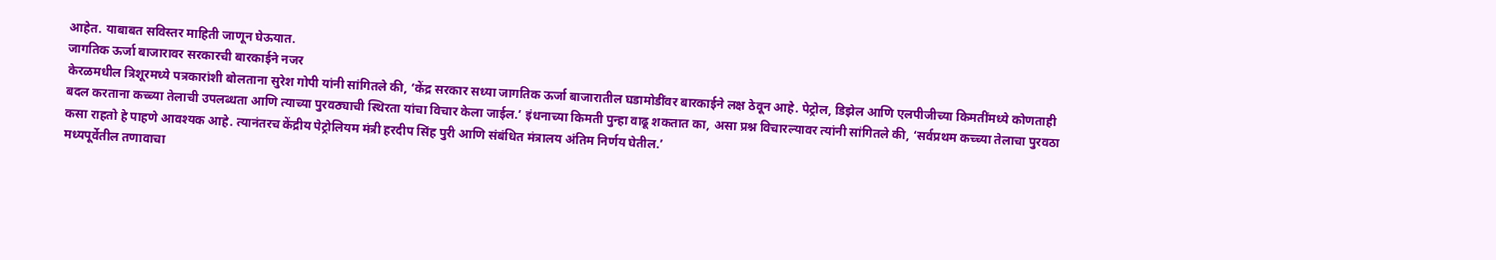आहेत. याबाबत सविस्तर माहिती जाणून घेऊयात.
जागतिक ऊर्जा बाजारावर सरकारची बारकाईने नजर
केरळमधील त्रिशूरमध्ये पत्रकारांशी बोलताना सुरेश गोपी यांनी सांगितले की, ‘केंद्र सरकार सध्या जागतिक ऊर्जा बाजारातील घडामोडींवर बारकाईने लक्ष ठेवून आहे. पेट्रोल, डिझेल आणि एलपीजीच्या किमतींमध्ये कोणताही बदल करताना कच्च्या तेलाची उपलब्धता आणि त्याच्या पुरवठ्याची स्थिरता यांचा विचार केला जाईल.’ इंधनाच्या किमती पुन्हा वाढू शकतात का, असा प्रश्न विचारल्यावर त्यांनी सांगितले की, ‘सर्वप्रथम कच्च्या तेलाचा पुरवठा कसा राहतो हे पाहणे आवश्यक आहे. त्यानंतरच केंद्रीय पेट्रोलियम मंत्री हरदीप सिंह पुरी आणि संबंधित मंत्रालय अंतिम निर्णय घेतील.’
मध्यपूर्वेतील तणावाचा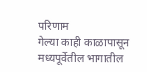परिणाम
गेल्या काही काळापासून मध्यपूर्वेतील भागातील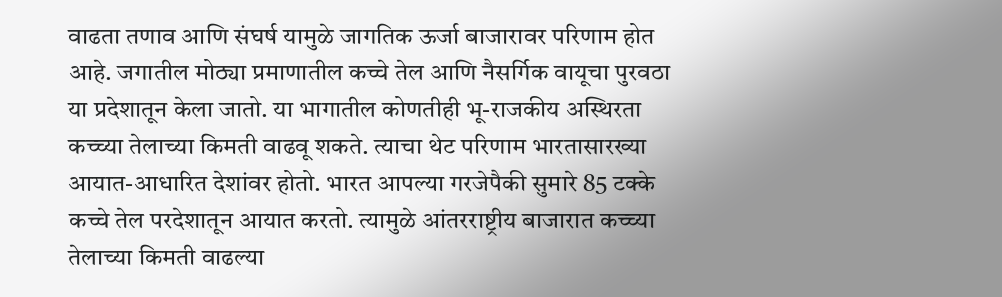वाढता तणाव आणि संघर्ष यामुळे जागतिक ऊर्जा बाजारावर परिणाम होत आहे. जगातील मोठ्या प्रमाणातील कच्चे तेल आणि नैसर्गिक वायूचा पुरवठा या प्रदेशातून केला जातो. या भागातील कोणतीही भू-राजकीय अस्थिरता कच्च्या तेलाच्या किमती वाढवू शकते. त्याचा थेट परिणाम भारतासारख्या आयात-आधारित देशांवर होतो. भारत आपल्या गरजेपैकी सुमारे 85 टक्के कच्चे तेल परदेशातून आयात करतो. त्यामुळे आंतरराष्ट्रीय बाजारात कच्च्या तेलाच्या किमती वाढल्या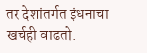तर देशांतर्गत इंधनाचा खर्चही वाढतो.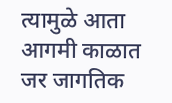त्यामुळे आता आगमी काळात जर जागतिक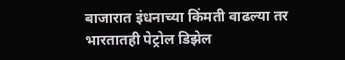बाजारात इंधनाच्या किंमती वाढल्या तर भारतातही पेट्रोल डिझेल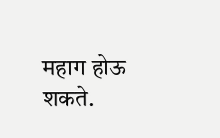महाग होऊ शकते.